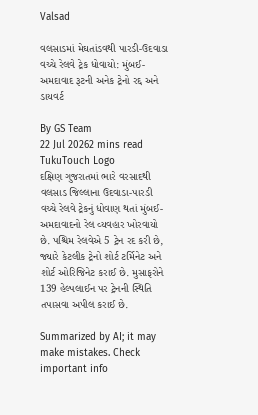Valsad

વલસાડમાં મેઘતાંડવથી પારડી-ઉદવાડા વચ્ચે રેલવે ટ્રેક ધોવાયો: મુંબઈ-અમદાવાદ રૂટની અનેક ટ્રેનો રદ્દ અને ડાયવર્ટ

By GS Team
22 Jul 20262 mins read
TukuTouch Logo
દક્ષિણ ગુજરાતમાં ભારે વરસાદથી વલસાડ જિલ્લાના ઉદવાડા-પારડી વચ્ચે રેલવે ટ્રેકનું ધોવાણ થતાં મુંબઈ-અમદાવાદનો રેલ વ્યવહાર ખોરવાયો છે. પશ્ચિમ રેલવેએ 5 ટ્રેન રદ કરી છે, જ્યારે કેટલીક ટ્રેનો શોર્ટ ટર્મિનેટ અને શોર્ટ ઓરિજિનેટ કરાઈ છે. મુસાફરોને 139 હેલ્પલાઈન પર ટ્રેનની સ્થિતિ તપાસવા અપીલ કરાઈ છે.

Summarized by AI; it may make mistakes. Check important info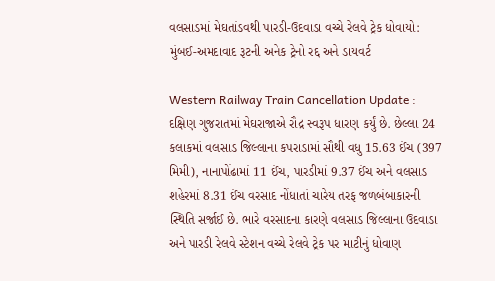વલસાડમાં મેઘતાંડવથી પારડી-ઉદવાડા વચ્ચે રેલવે ટ્રેક ધોવાયો: મુંબઈ-અમદાવાદ રૂટની અનેક ટ્રેનો રદ્દ અને ડાયવર્ટ

Western Railway Train Cancellation Update : દક્ષિણ ગુજરાતમાં મેઘરાજાએ રૌદ્ર સ્વરૂપ ધારણ કર્યું છે. છેલ્લા 24 કલાકમાં વલસાડ જિલ્લાના કપરાડામાં સૌથી વધુ 15.63 ઈંચ (397 મિમી), નાનાપોંઢામાં 11 ઈંચ, પારડીમાં 9.37 ઈંચ અને વલસાડ શહેરમાં 8.31 ઈંચ વરસાદ નોંધાતાં ચારેય તરફ જળબંબાકારની સ્થિતિ સર્જાઈ છે. ભારે વરસાદના કારણે વલસાડ જિલ્લાના ઉદવાડા અને પારડી રેલવે સ્ટેશન વચ્ચે રેલવે ટ્રેક પર માટીનું ધોવાણ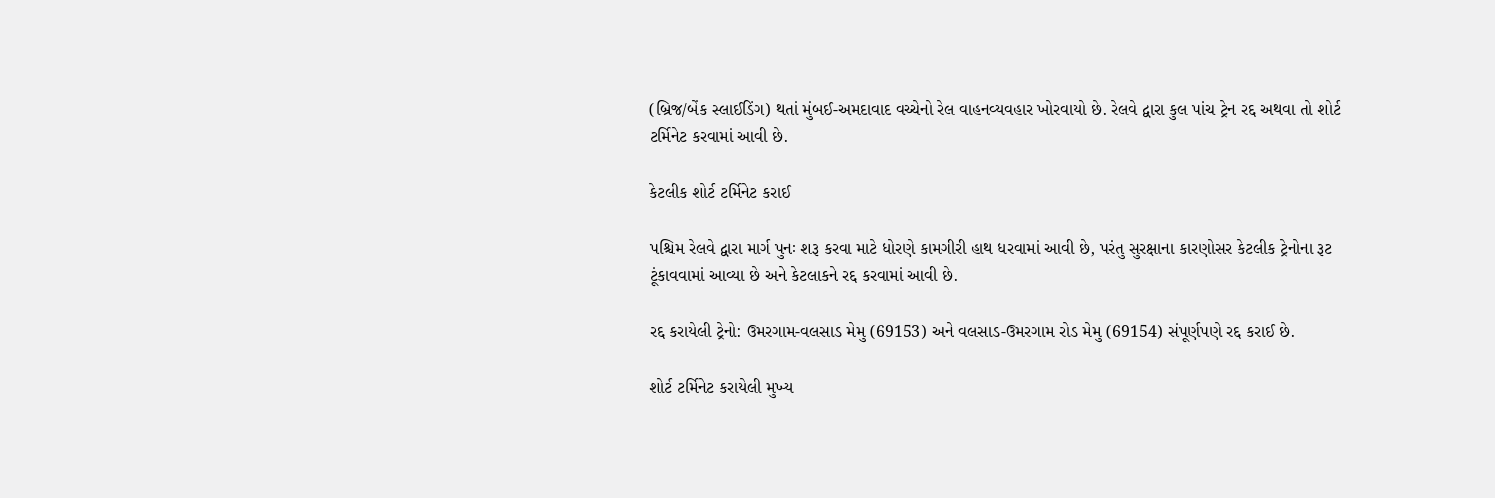(બ્રિજ/બેંક સ્લાઈડિંગ) થતાં મુંબઈ-અમદાવાદ વચ્ચેનો રેલ વાહનવ્યવહાર ખોરવાયો છે. રેલવે દ્વારા કુલ પાંચ ટ્રેન રદ્દ અથવા તો શોર્ટ ટર્મિનેટ કરવામાં આવી છે.

કેટલીક શોર્ટ ટર્મિનેટ કરાઈ

પશ્ચિમ રેલવે દ્વારા માર્ગ પુનઃ શરૂ કરવા માટે ધોરણે કામગીરી હાથ ધરવામાં આવી છે, પરંતુ સુરક્ષાના કારણોસર કેટલીક ટ્રેનોના રૂટ ટૂંકાવવામાં આવ્યા છે અને કેટલાકને રદ્દ કરવામાં આવી છે.

રદ્દ કરાયેલી ટ્રેનો: ઉમરગામ-વલસાડ મેમુ (69153) અને વલસાડ-ઉમરગામ રોડ મેમુ (69154) સંપૂર્ણપણે રદ્દ કરાઈ છે.

શોર્ટ ટર્મિનેટ કરાયેલી મુખ્ય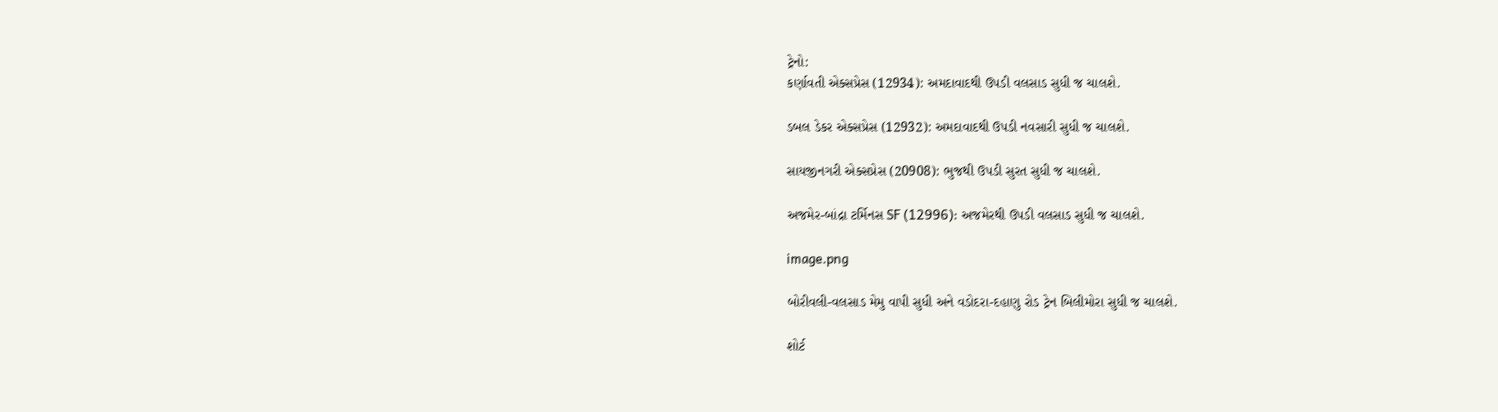ટ્રેનો:
કર્ણાવતી એક્સપ્રેસ (12934): અમદાવાદથી ઉપડી વલસાડ સુધી જ ચાલશે.

ડબલ ડેકર એક્સપ્રેસ (12932): અમદાવાદથી ઉપડી નવસારી સુધી જ ચાલશે.

સાયજીનગરી એક્સપ્રેસ (20908): ભુજથી ઉપડી સુરત સુધી જ ચાલશે.

અજમેર-બાંદ્રા ટર્મિનસ SF (12996): અજમેરથી ઉપડી વલસાડ સુધી જ ચાલશે.

image.png

બોરીવલી-વલસાડ મેમુ વાપી સુધી અને વડોદરા-દહાણુ રોડ ટ્રેન બિલીમોરા સુધી જ ચાલશે.

શોર્ટ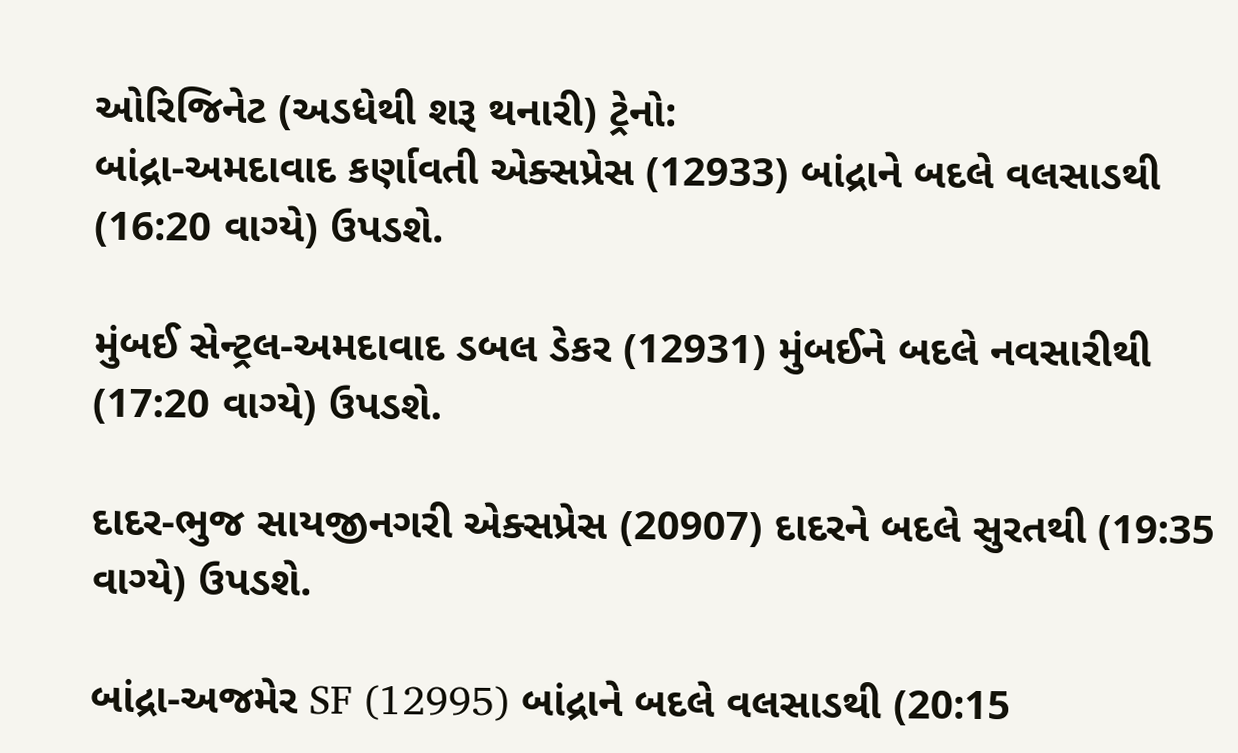ઓરિજિનેટ (અડધેથી શરૂ થનારી) ટ્રેનો:
બાંદ્રા-અમદાવાદ કર્ણાવતી એક્સપ્રેસ (12933) બાંદ્રાને બદલે વલસાડથી (16:20 વાગ્યે) ઉપડશે.

મુંબઈ સેન્ટ્રલ-અમદાવાદ ડબલ ડેકર (12931) મુંબઈને બદલે નવસારીથી (17:20 વાગ્યે) ઉપડશે.

દાદર-ભુજ સાયજીનગરી એક્સપ્રેસ (20907) દાદરને બદલે સુરતથી (19:35 વાગ્યે) ઉપડશે.

બાંદ્રા-અજમેર SF (12995) બાંદ્રાને બદલે વલસાડથી (20:15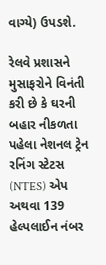વાગ્યે) ઉપડશે.

રેલવે પ્રશાસને મુસાફરોને વિનંતી કરી છે કે ઘરની બહાર નીકળતા પહેલા નેશનલ ટ્રેન રનિંગ સ્ટેટસ (NTES) એપ અથવા 139 હેલ્પલાઈન નંબર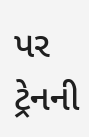પર ટ્રેનની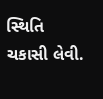સ્થિતિ ચકાસી લેવી.